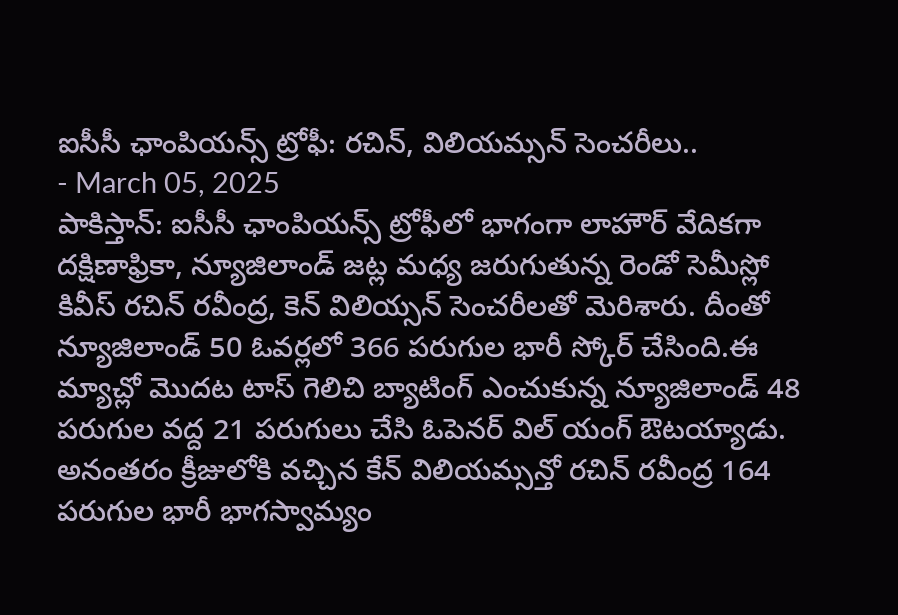ఐసీసీ ఛాంపియన్స్ ట్రోఫీ: రచిన్, విలియమ్సన్ సెంచరీలు..
- March 05, 2025
పాకిస్తాన్: ఐసీసీ ఛాంపియన్స్ ట్రోఫీలో భాగంగా లాహౌర్ వేదికగా దక్షిణాఫ్రికా, న్యూజిలాండ్ జట్ల మధ్య జరుగుతున్న రెండో సెమీస్లో కివీస్ రచిన్ రవీంద్ర, కెన్ విలియ్సన్ సెంచరీలతో మెరిశారు. దీంతో న్యూజిలాండ్ 50 ఓవర్లలో 366 పరుగుల భారీ స్కోర్ చేసింది.ఈ మ్యాచ్లో మొదట టాస్ గెలిచి బ్యాటింగ్ ఎంచుకున్న న్యూజిలాండ్ 48 పరుగుల వద్ద 21 పరుగులు చేసి ఓపెనర్ విల్ యంగ్ ఔటయ్యాడు. అనంతరం క్రీజులోకి వచ్చిన కేన్ విలియమ్సన్తో రచిన్ రవీంద్ర 164 పరుగుల భారీ భాగస్వామ్యం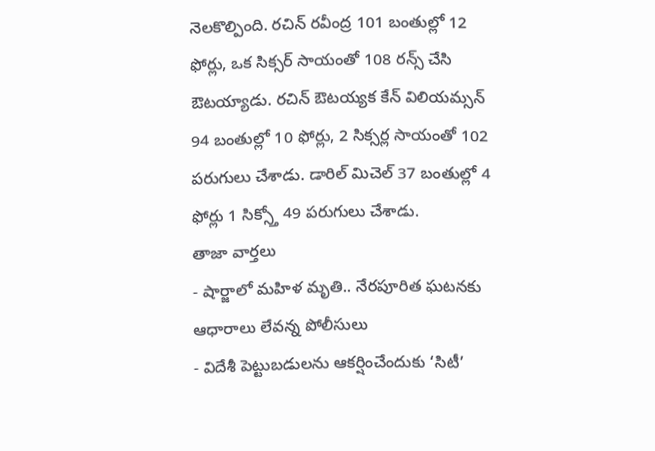నెలకొల్పింది. రచిన్ రవీంద్ర 101 బంతుల్లో 12 ఫోర్లు, ఒక సిక్సర్ సాయంతో 108 రన్స్ చేసి ఔటయ్యాడు. రచిన్ ఔటయ్యక కేన్ విలియమ్సన్ 94 బంతుల్లో 10 ఫోర్లు, 2 సిక్సర్ల సాయంతో 102 పరుగులు చేశాడు. డారిల్ మిచెల్ 37 బంతుల్లో 4 ఫోర్లు 1 సిక్స్తో 49 పరుగులు చేశాడు.
తాజా వార్తలు
- షార్జాలో మహిళ మృతి.. నేరపూరిత ఘటనకు ఆధారాలు లేవన్న పోలీసులు
- విదేశీ పెట్టుబడులను ఆకర్షించేందుకు ‘సిటీ’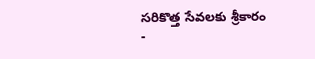సరికొత్త సేవలకు శ్రీకారం
-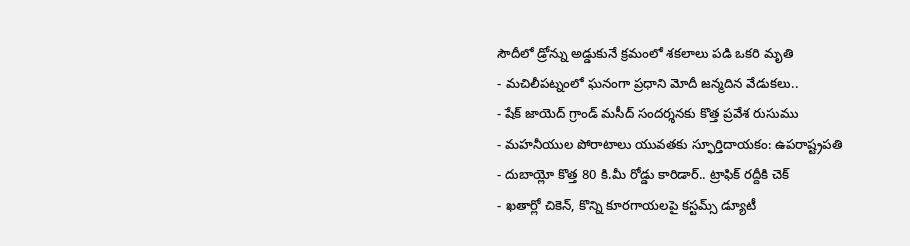సౌదీలో డ్రోన్ను అడ్డుకునే క్రమంలో శకలాలు పడి ఒకరి మృతి
- మచిలీపట్నంలో ఘనంగా ప్రధాని మోదీ జన్మదిన వేడుకలు..
- షేక్ జాయెద్ గ్రాండ్ మసీద్ సందర్శనకు కొత్త ప్రవేశ రుసుము
- మహనీయుల పోరాటాలు యువతకు స్ఫూర్తిదాయకం: ఉపరాష్ట్రపతి
- దుబాయ్లో కొత్త 80 కి.మీ రోడ్డు కారిడార్.. ట్రాఫిక్ రద్దీకి చెక్
- ఖతార్లో చికెన్, కొన్ని కూరగాయలపై కస్టమ్స్ డ్యూటీ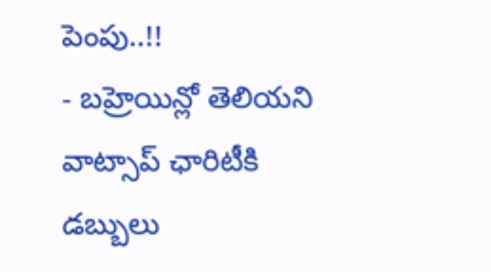పెంపు..!!
- బహ్రెయిన్లో తెలియని వాట్సాప్ ఛారిటీకి డబ్బులు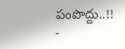పంపొద్దు..!!
-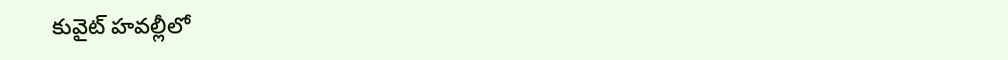కువైట్ హవల్లీలో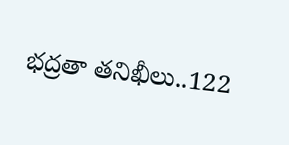భద్రతా తనిఖీలు..122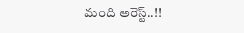మంది అరెస్ట్..!!